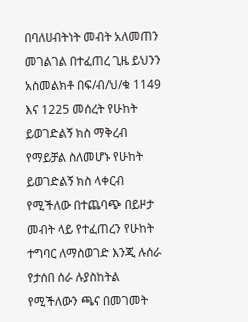በባለሀብትነት መብት አለመጠን መገልገል በተፈጠረ ጊዜ ይህንን አስመልክቶ በፍ/ብ/ህ/ቁ 1149 እና 1225 መሰረት የሁከት ይወገድልኝ ክስ ማቅረብ የማይቻል ስለመሆኑ የሁከት ይወገድልኝ ክስ ላቀርብ የሚችለው በተጨባጭ በይዞታ መብት ላይ የተፈጠረን የሁከት ተግባር ለማስወገድ እንጂ ሉሰራ የታሰበ ሰራ ሉያስከትል የሚችለውን ጫና በመገመት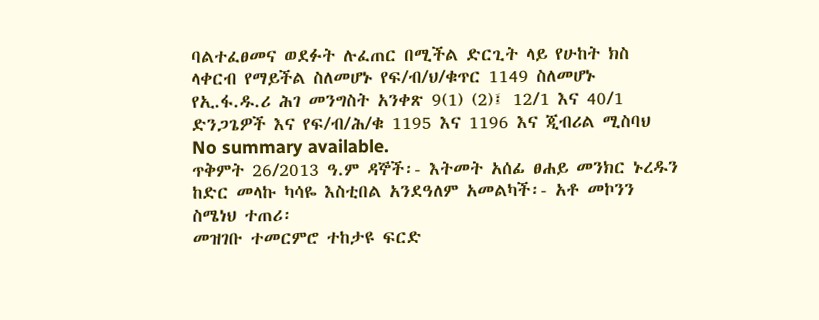ባልተፈፀመና ወደፉት ሉፈጠር በሚችል ድርጊት ላይ የሁከት ክስ ላቀርብ የማይችል ስለመሆኑ የፍ/ብ/ህ/ቁጥር 1149 ስለመሆኑ የኢ.ፋ.ዱ.ሪ ሕገ መንግስት አንቀጽ 9(1) (2)፤ 12/1 እና 40/1 ድንጋጌዎች እና የፍ/ብ/ሕ/ቁ 1195 እና 1196 እና ጂብሪል ሚስባህ
No summary available.
ጥቅምት 26/2013 ዓ.ም ዳኞች፡- እትመት አሰፊ ፀሐይ መንክር ኑረዱን ከድር መላኩ ካሳዬ እስቲበል አንደዓለም አመልካች፡- አቶ መኮንን ስሜነህ ተጠሪ፡
መዝገቡ ተመርምሮ ተከታዩ ፍርድ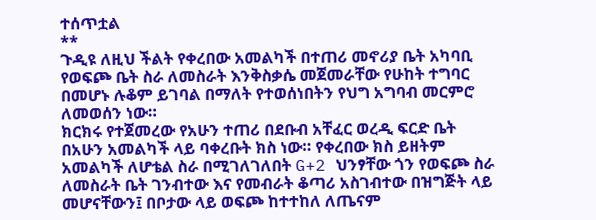ተሰጥቷል
**
ጉዲዩ ለዚህ ችልት የቀረበው አመልካች በተጠሪ መኖሪያ ቤት አካባቢ የወፍጮ ቤት ስራ ለመስራት እንቅስቃሴ መጀመራቸው የሁከት ተግባር በመሆኑ ሉቆም ይገባል በማለት የተወሰነበትን የህግ አግባብ መርምሮ ለመወሰን ነው።
ክርክሩ የተጀመረው የአሁን ተጠሪ በደቡብ አቸፈር ወረዲ ፍርድ ቤት በአሁን አመልካች ላይ ባቀረቡት ክስ ነው። የቀረበው ክስ ይዘትም አመልካች ለሆቴል ስራ በሚገለገለበት G+2 ህንፃቸው ጎን የወፍጮ ስራ ለመስራት ቤት ገንብተው እና የመብራት ቆጣሪ አስገብተው በዝግጅት ላይ መሆናቸውን፤ በቦታው ላይ ወፍጮ ከተተከለ ለጤናም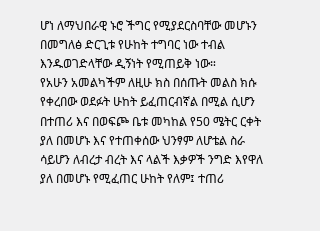ሆነ ለማህበራዊ ኑሮ ችግር የሚያደርስባቸው መሆኑን በመግለፅ ድርጊቱ የሁከት ተግባር ነው ተብል እንዱወገድላቸው ዲኝነት የሚጠይቅ ነው።
የአሁን አመልካችም ለዚሁ ክስ በሰጡት መልስ ክሱ የቀረበው ወደፉት ሁከት ይፈጠርብኛል በሚል ሲሆን በተጠሪ እና በወፍጮ ቤቱ መካከል የ50 ሜትር ርቀት ያለ በመሆኑ እና የተጠቀሰው ህንፃም ለሆቴል ስራ ሳይሆን ለብረታ ብረት እና ላልች እቃዎች ንግድ እየዋለ ያለ በመሆኑ የሚፈጠር ሁከት የለም፤ ተጠሪ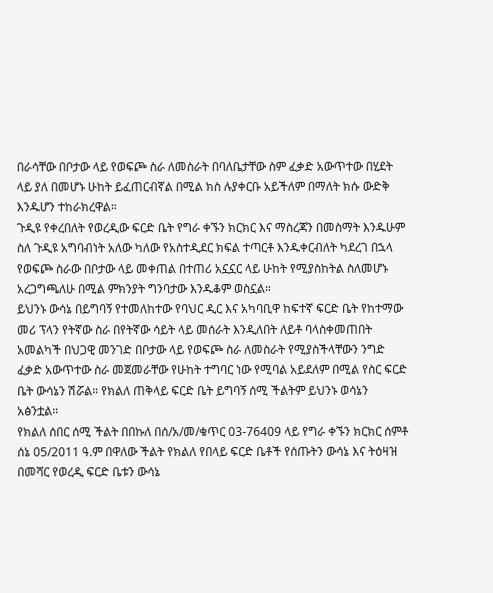በራሳቸው በቦታው ላይ የወፍጮ ስራ ለመስራት በባለቤታቸው ስም ፈቃድ አውጥተው በሂደት ላይ ያለ በመሆኑ ሁከት ይፈጠርብኛል በሚል ክስ ሉያቀርቡ አይችለም በማለት ክሱ ውድቅ እንዱሆን ተከራክረዋል።
ጉዲዩ የቀረበለት የወረዲው ፍርድ ቤት የግራ ቀኙን ክርክር እና ማስረጃን በመስማት እንዱሁም ስለ ጉዲዩ አግባብነት አለው ካለው የአስተዲደር ክፍል ተጣርቶ እንዱቀርብለት ካደረገ በኋላ የወፍጮ ስራው በቦታው ላይ መቀጠል በተጠሪ አኗኗር ላይ ሁከት የሚያስከትል ስለመሆኑ አረጋግጫለሁ በሚል ምክንያት ግንባታው እንዱቆም ወስኗል።
ይህንኑ ውሳኔ በይግባኝ የተመለከተው የባህር ዲር እና አካባቢዋ ከፍተኛ ፍርድ ቤት የከተማው መሪ ፕላን የትኛው ስራ በየትኛው ሳይት ላይ መሰራት እንዲለበት ለይቶ ባላስቀመጠበት አመልካች በህጋዊ መንገድ በቦታው ላይ የወፍጮ ስራ ለመስራት የሚያስችላቸውን ንግድ ፈቃድ አውጥተው ስራ መጀመራቸው የሁከት ተግባር ነው የሚባል አይደለም በሚል የስር ፍርድ ቤት ውሳኔን ሽሯል። የክልለ ጠቅላይ ፍርድ ቤት ይግባኝ ሰሚ ችልትም ይህንኑ ወሳኔን አፅንቷል።
የክልለ ሰበር ሰሚ ችልት በበኩለ በሰ/አ/መ/ቁጥር 03-76409 ላይ የግራ ቀኙን ክርክር ሰምቶ ሰኔ 05/2011 ዓ.ም በዋለው ችልት የክልለ የበላይ ፍርድ ቤቶች የሰጡትን ውሳኔ እና ትዕዛዝ በመሻር የወረዲ ፍርድ ቤቱን ውሳኔ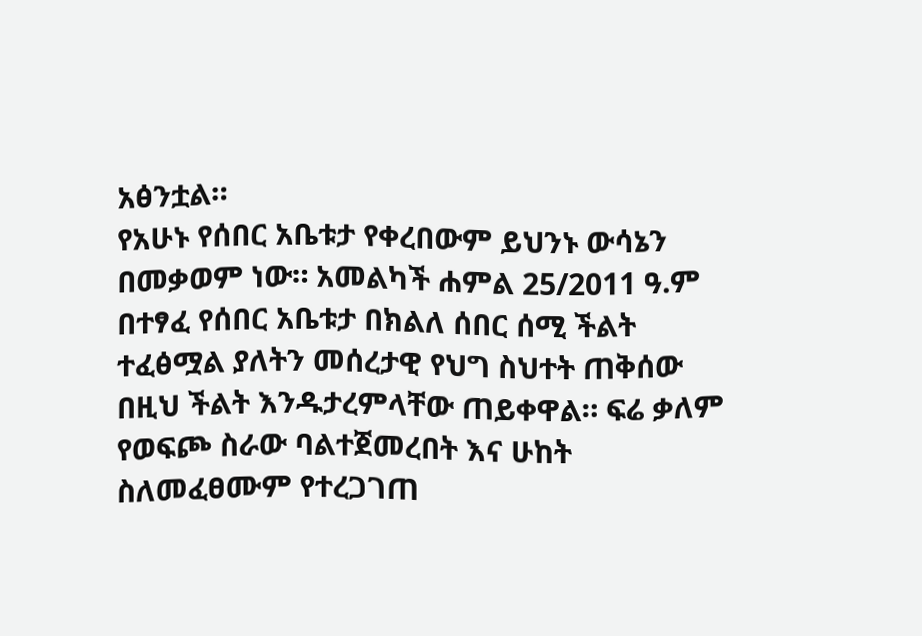አፅንቷል።
የአሁኑ የሰበር አቤቱታ የቀረበውም ይህንኑ ውሳኔን በመቃወም ነው። አመልካች ሐምል 25/2011 ዓ.ም በተፃፈ የሰበር አቤቱታ በክልለ ሰበር ሰሚ ችልት ተፈፅሟል ያለትን መሰረታዊ የህግ ስህተት ጠቅሰው በዚህ ችልት እንዱታረምላቸው ጠይቀዋል። ፍሬ ቃለም የወፍጮ ስራው ባልተጀመረበት እና ሁከት ስለመፈፀሙም የተረጋገጠ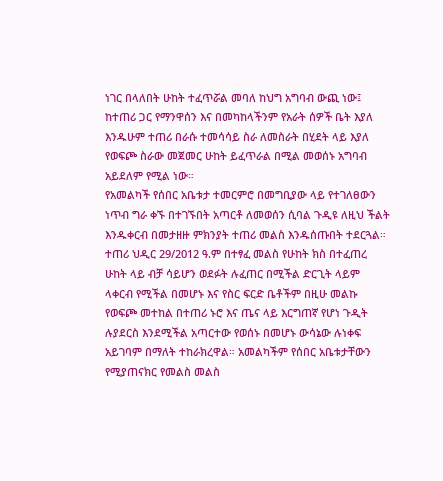ነገር በላለበት ሁከት ተፈጥሯል መባለ ከህግ አግባብ ውጪ ነው፤ ከተጠሪ ጋር የማንዋሰን እና በመካከላችንም የአራት ሰዎች ቤት እያለ እንዱሁም ተጠሪ በራሱ ተመሳሳይ ስራ ለመስራት በሂደት ላይ እያለ የወፍጮ ስራው መጀመር ሁከት ይፈጥራል በሚል መወሰኑ አግባብ አይደለም የሚል ነው።
የአመልካች የሰበር አቤቱታ ተመርምሮ በመግቢያው ላይ የተገለፀውን ነጥብ ግራ ቀኙ በተገኙበት አጣርቶ ለመወሰን ሲባል ጉዲዩ ለዚህ ችልት እንዱቀርብ በመታዘዙ ምክንያት ተጠሪ መልስ እንዱሰጡበት ተደርጓል።
ተጠሪ ህዲር 29/2012 ዓ.ም በተፃፈ መልስ የሁከት ክስ በተፈጠረ ሁከት ላይ ብቻ ሳይሆን ወደፉት ሉፈጠር በሚችል ድርጊት ላይም ላቀርብ የሚችል በመሆኑ እና የስር ፍርድ ቤቶችም በዚሁ መልኩ የወፍጮ መተከል በተጠሪ ኑሮ እና ጤና ላይ እርግጠኛ የሆነ ጉዲት ሉያደርስ እንደሚችል አጣርተው የወሰኑ በመሆኑ ውሳኔው ሉነቀፍ አይገባም በማለት ተከራክረዋል። አመልካችም የሰበር አቤቱታቸውን የሚያጠናክር የመልስ መልስ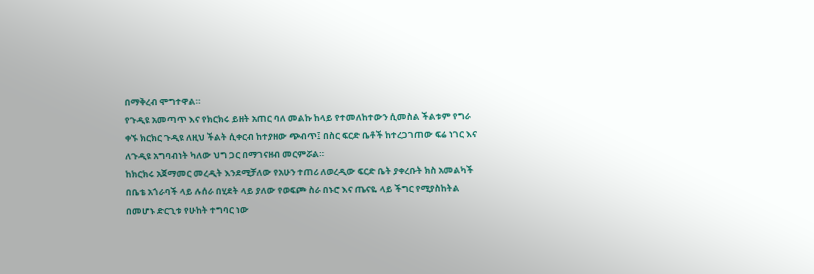በማቅረብ ሞግተዋል።
የጉዲዩ አመጣጥ እና የክርክሩ ይዘት አጠር ባለ መልኩ ከላይ የተመለከተውን ሲመስል ችልቱም የግራ ቀኙ ክርክር ጉዲዩ ለዚህ ችልት ሲቀርብ ከተያዘው ጭብጥ፤ በስር ፍርድ ቤቶች ከተረጋገጠው ፍሬ ነገር እና ለጉዲዩ አግባብነት ካለው ህግ ጋር በማገናዘብ መርምሯል።
ከክርክሩ አጀማመር መረዲት እንደሚቻለው የአሁን ተጠሪ ለወረዲው ፍርድ ቤት ያቀረቡት ክስ አመልካች በቤቴ አጎራባች ላይ ሉሰራ በሂደት ላይ ያለው የወፍጮ ስራ በኑሮ እና ጤናዬ ላይ ችግር የሚያስከትል በመሆኑ ድርጊቱ የሁከት ተግባር ነው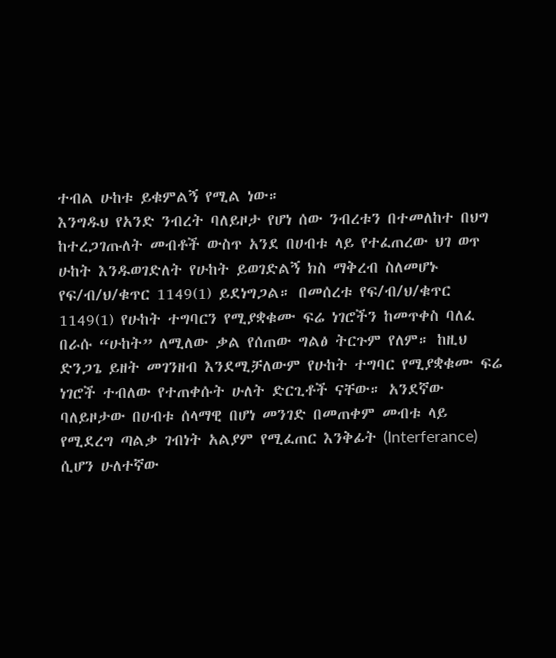ተብል ሁከቱ ይቁምልኝ የሚል ነው።
እንግዱህ የአንድ ንብረት ባለይዞታ የሆነ ሰው ንብረቱን በተመለከተ በህግ ከተረጋገጡለት መብቶች ውስጥ አንደ በሀብቱ ላይ የተፈጠረው ህገ ወጥ ሁከት እንዱወገድለት የሁከት ይወገድልኝ ክስ ማቅረብ ስለመሆኑ የፍ/ብ/ህ/ቁጥር 1149(1) ይደነግጋል። በመሰረቱ የፍ/ብ/ህ/ቁጥር 1149(1) የሁከት ተግባርን የሚያቋቁሙ ፍሬ ነገሮችን ከመጥቀስ ባለፈ በራሱ “ሁከት” ለሚለው ቃል የሰጠው ግልፅ ትርጉም የለም። ከዚህ ድንጋጌ ይዘት መገንዘብ እንደሚቻለውም የሁከት ተግባር የሚያቋቁሙ ፍሬ ነገሮች ተብለው የተጠቀሱት ሁለት ድርጊቶች ናቸው። አንደኛው ባለይዞታው በሀብቱ ሰላማዊ በሆነ መንገድ በመጠቀም መብቱ ላይ የሚደረግ ጣልቃ ገብነት አልያም የሚፈጠር እንቅፊት (Interferance) ሲሆን ሁለተኛው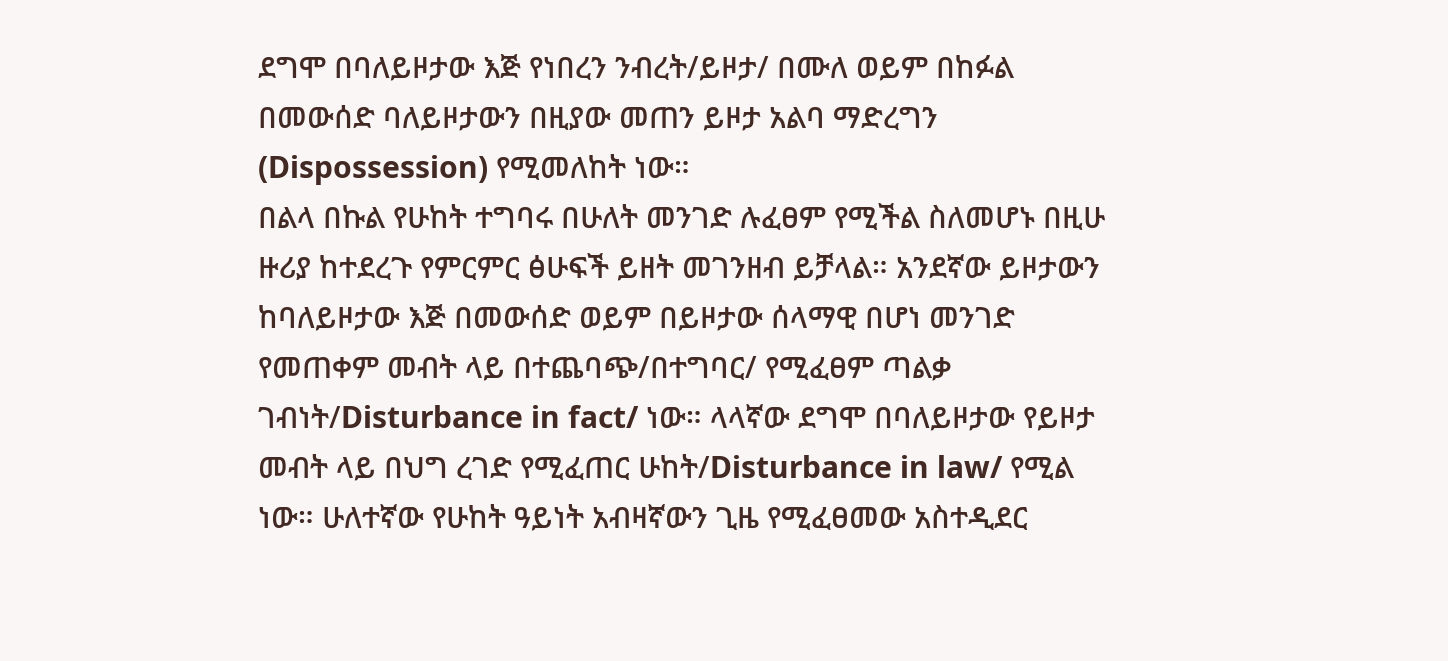ደግሞ በባለይዞታው እጅ የነበረን ንብረት/ይዞታ/ በሙለ ወይም በከፉል በመውሰድ ባለይዞታውን በዚያው መጠን ይዞታ አልባ ማድረግን (Dispossession) የሚመለከት ነው።
በልላ በኩል የሁከት ተግባሩ በሁለት መንገድ ሉፈፀም የሚችል ስለመሆኑ በዚሁ ዙሪያ ከተደረጉ የምርምር ፅሁፍች ይዘት መገንዘብ ይቻላል። አንደኛው ይዞታውን ከባለይዞታው እጅ በመውሰድ ወይም በይዞታው ሰላማዊ በሆነ መንገድ የመጠቀም መብት ላይ በተጨባጭ/በተግባር/ የሚፈፀም ጣልቃ ገብነት/Disturbance in fact/ ነው። ላላኛው ደግሞ በባለይዞታው የይዞታ መብት ላይ በህግ ረገድ የሚፈጠር ሁከት/Disturbance in law/ የሚል ነው። ሁለተኛው የሁከት ዓይነት አብዛኛውን ጊዜ የሚፈፀመው አስተዲደር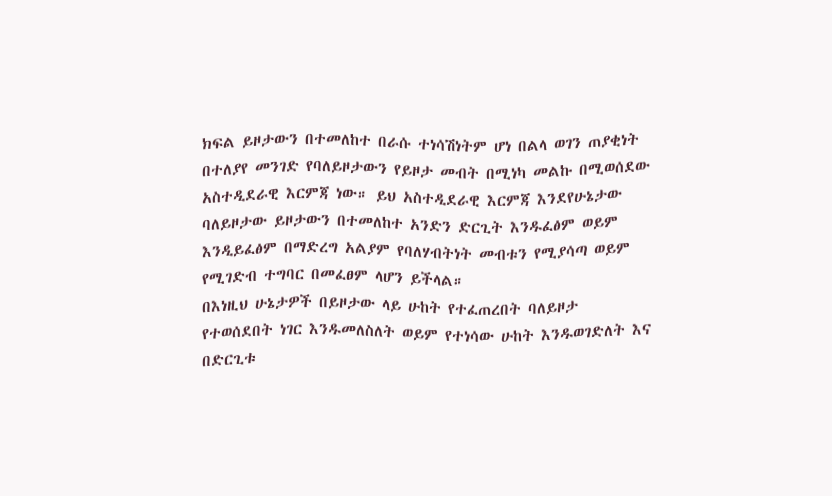ክፍል ይዞታውን በተመለከተ በራሱ ተነሳሽነትም ሆነ በልላ ወገን ጠያቂነት በተለያየ መንገድ የባለይዞታውን የይዞታ መብት በሚነካ መልኩ በሚወሰደው አስተዲደራዊ እርምጃ ነው። ይህ አስተዲደራዊ እርምጃ እንደየሁኔታው ባለይዞታው ይዞታውን በተመለከተ አንድን ድርጊት እንዱፈፅም ወይም እንዲይፈፅም በማድረግ አልያም የባለሃብትነት መብቱን የሚያሳጣ ወይም የሚገድብ ተግባር በመፈፀም ላሆን ይችላል።
በእነዚህ ሁኔታዎች በይዞታው ላይ ሁከት የተፈጠረበት ባለይዞታ የተወሰደበት ነገር እንዱመለስለት ወይም የተነሳው ሁከት እንዱወገድለት እና በድርጊቱ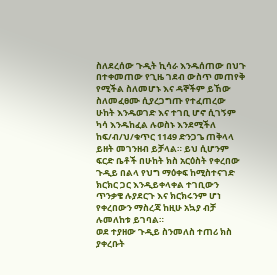ስለደረሰው ጉዲት ኪሳራ እንዱሰጠው በህጉ በተቀመጠው የጊዜ ገደብ ውስጥ መጠየቅ የሚችል ስለመሆኑ እና ዳኞችም ይኸው ስለመፈፀሙ ሲያረጋግጡ የተፈጠረው ሁከት እንዱወገድ እና ተገቢ ሆኖ ሲገኝም ካሳ እንዱከፈል ሉወስኑ እንደሚችለ ከፍ/ብ/ህ/ቁጥር 1149 ድንጋጌ ጠቅላላ ይዘት መገንዘብ ይቻላል። ይህ ሲሆንም ፍርድ ቤቶች በሁከት ክስ አርዕስት የቀረበው ጉዲይ በልላ የህግ ማዕቀፍ ከሚስተናገድ ክርክር ጋር እንዲይቀላቀል ተገቢውን ጥንቃቄ ሉያደርጉ እና ክርክሩንም ሆነ የቀረበውን ማስረጃ ከዚሁ አኳያ ብቻ ሉመለከቱ ይገባል።
ወደ ተያዘው ጉዲይ ስንመለስ ተጠሪ ክስ ያቀረቡት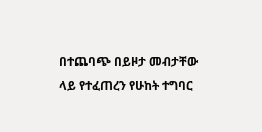በተጨባጭ በይዞታ መብታቸው ላይ የተፈጠረን የሁከት ተግባር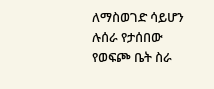ለማስወገድ ሳይሆን ሉሰራ የታሰበው የወፍጮ ቤት ስራ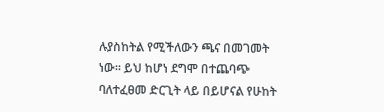ሉያስከትል የሚችለውን ጫና በመገመት ነው። ይህ ከሆነ ደግሞ በተጨባጭ ባለተፈፀመ ድርጊት ላይ በይሆናል የሁከት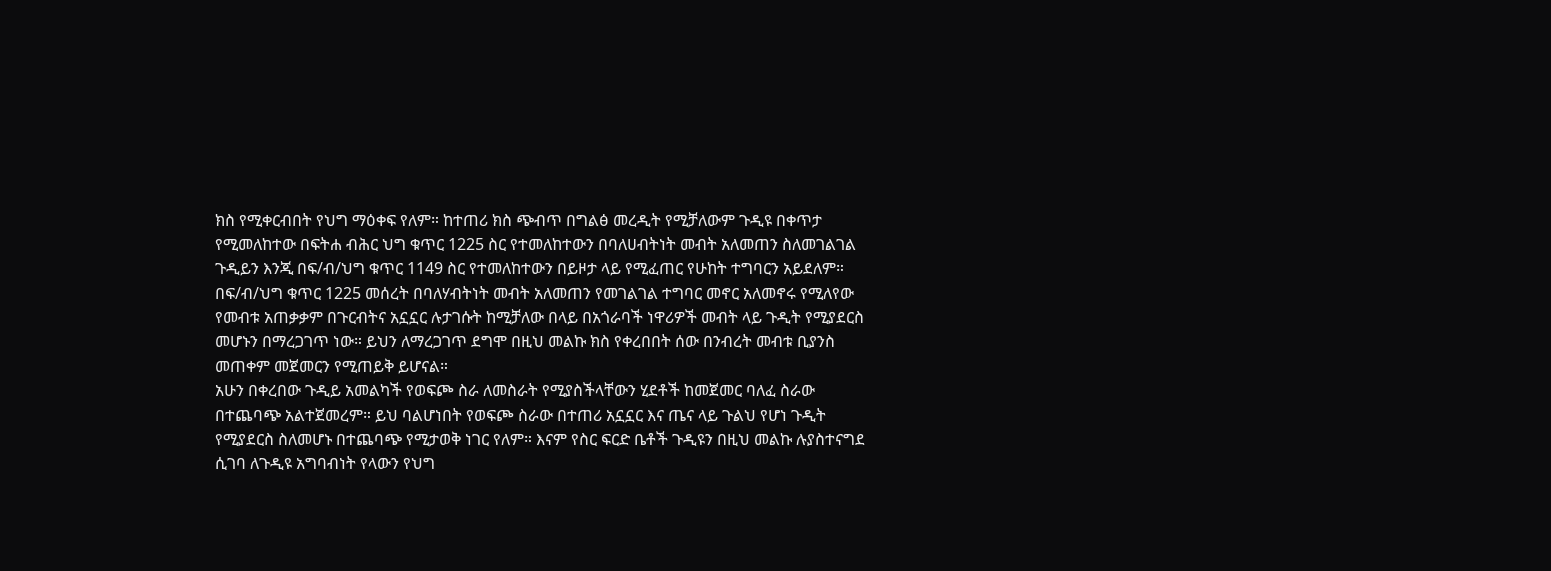ክስ የሚቀርብበት የህግ ማዕቀፍ የለም። ከተጠሪ ክስ ጭብጥ በግልፅ መረዲት የሚቻለውም ጉዲዩ በቀጥታ የሚመለከተው በፍትሐ ብሕር ህግ ቁጥር 1225 ስር የተመለከተውን በባለሀብትነት መብት አለመጠን ስለመገልገል ጉዲይን እንጂ በፍ/ብ/ህግ ቁጥር 1149 ስር የተመለከተውን በይዞታ ላይ የሚፈጠር የሁከት ተግባርን አይደለም።
በፍ/ብ/ህግ ቁጥር 1225 መሰረት በባለሃብትነት መብት አለመጠን የመገልገል ተግባር መኖር አለመኖሩ የሚለየው የመብቱ አጠቃቃም በጉርብትና አኗኗር ሉታገሱት ከሚቻለው በላይ በአጎራባች ነዋሪዎች መብት ላይ ጉዲት የሚያደርስ መሆኑን በማረጋገጥ ነው። ይህን ለማረጋገጥ ደግሞ በዚህ መልኩ ክስ የቀረበበት ሰው በንብረት መብቱ ቢያንስ መጠቀም መጀመርን የሚጠይቅ ይሆናል።
አሁን በቀረበው ጉዲይ አመልካች የወፍጮ ስራ ለመስራት የሚያስችላቸውን ሂደቶች ከመጀመር ባለፈ ስራው በተጨባጭ አልተጀመረም። ይህ ባልሆነበት የወፍጮ ስራው በተጠሪ አኗኗር እና ጤና ላይ ጉልህ የሆነ ጉዲት የሚያደርስ ስለመሆኑ በተጨባጭ የሚታወቅ ነገር የለም። እናም የስር ፍርድ ቤቶች ጉዲዩን በዚህ መልኩ ሉያስተናግደ ሲገባ ለጉዲዩ አግባብነት የላውን የህግ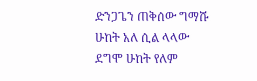ድንጋጌን ጠቅሰው ግማሹ ሁከት አለ ሲል ላላው ደግሞ ሁከት የለም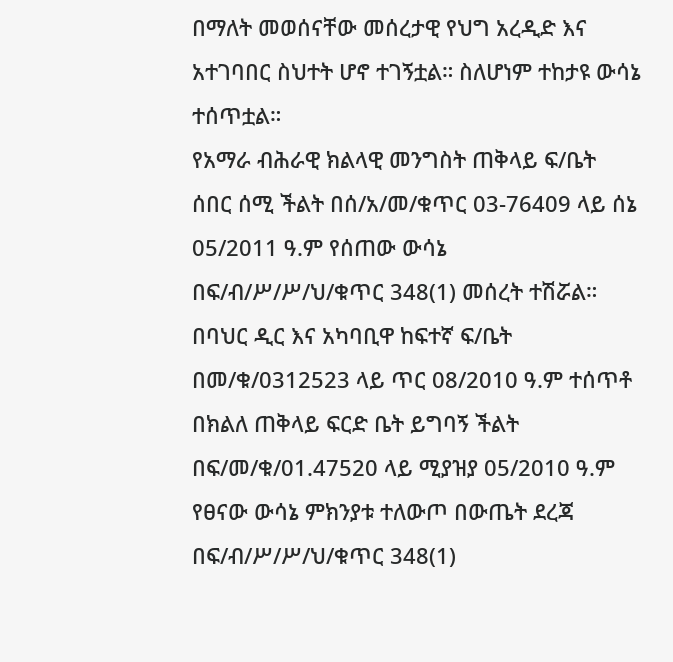በማለት መወሰናቸው መሰረታዊ የህግ አረዲድ እና አተገባበር ስህተት ሆኖ ተገኝቷል። ስለሆነም ተከታዩ ውሳኔ ተሰጥቷል።
የአማራ ብሕራዊ ክልላዊ መንግስት ጠቅላይ ፍ/ቤት ሰበር ሰሚ ችልት በሰ/አ/መ/ቁጥር 03-76409 ላይ ሰኔ 05/2011 ዓ.ም የሰጠው ውሳኔ በፍ/ብ/ሥ/ሥ/ህ/ቁጥር 348(1) መሰረት ተሽሯል።
በባህር ዲር እና አካባቢዋ ከፍተኛ ፍ/ቤት በመ/ቁ/0312523 ላይ ጥር 08/2010 ዓ.ም ተሰጥቶ በክልለ ጠቅላይ ፍርድ ቤት ይግባኝ ችልት በፍ/መ/ቁ/01.47520 ላይ ሚያዝያ 05/2010 ዓ.ም የፀናው ውሳኔ ምክንያቱ ተለውጦ በውጤት ደረጃ በፍ/ብ/ሥ/ሥ/ህ/ቁጥር 348(1)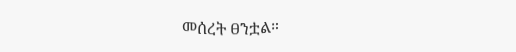መሰረት ፀንቷል።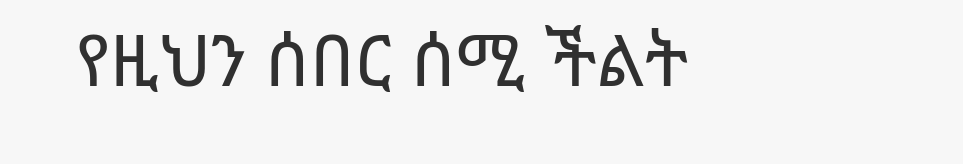የዚህን ሰበር ሰሚ ችልት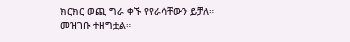ክርክር ወጪ ግራ ቀኙ የየራሳቸውን ይቻለ።
መዝገቡ ተዘግቷል።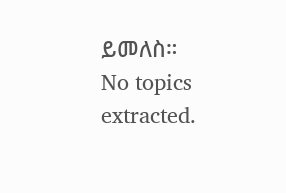ይመለስ።
No topics extracted.